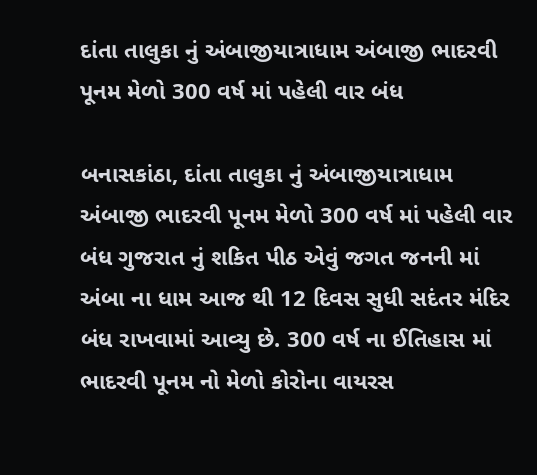દાંતા તાલુકા નું અંબાજીયાત્રાધામ અંબાજી ભાદરવી પૂનમ મેળો 300 વર્ષ માં પહેલી વાર બંધ

બનાસકાંઠા, દાંતા તાલુકા નું અંબાજીયાત્રાધામ અંબાજી ભાદરવી પૂનમ મેળો 300 વર્ષ માં પહેલી વાર બંધ ગુજરાત નું શકિત પીઠ એવું જગત જનની માં અંબા ના ધામ આજ થી 12 દિવસ સુધી સદંતર મંદિર બંધ રાખવામાં આવ્યુ છે. 300 વર્ષ ના ઈતિહાસ માં ભાદરવી પૂનમ નો મેળો કોરોના વાયરસ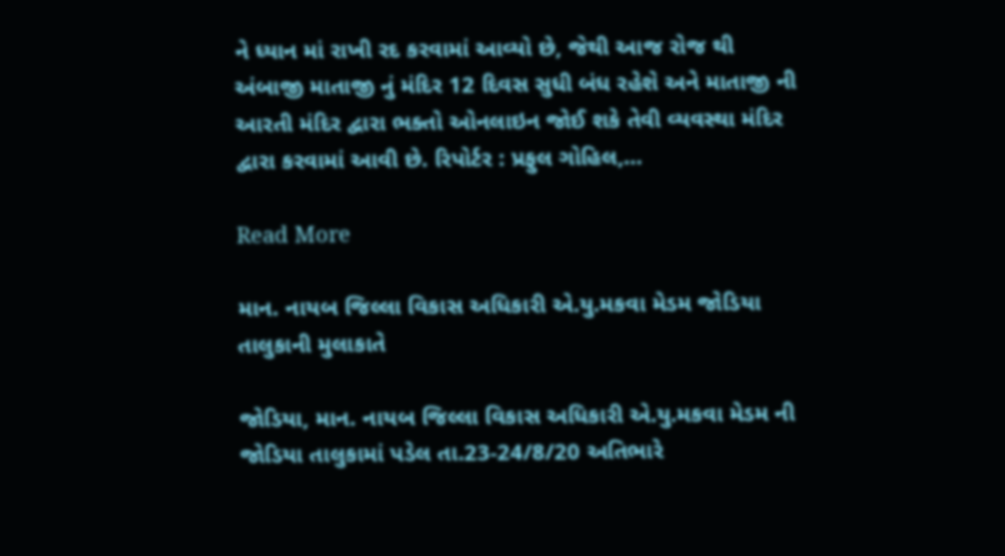ને ધ્યાન માં રાખી રદ કરવામાં આવ્યો છે, જેથી આજ રોજ થી અંબાજી માતાજી નું મંદિર 12 દિવસ સુધી બંધ રહેશે અને માતાજી ની આરતી મંદિર દ્વારા ભક્તો ઓનલાઇન જોઈ શકે તેવી વ્યવસ્થા મંદિર દ્વારા કરવામાં આવી છે. રિપોર્ટર : પ્રફુલ ગોહિલ,…

Read More

માન. નાયબ જિલ્લા વિકાસ અધિકારી એ.યુ.મકવા મેડમ જોડિયા તાલુકાની મુલાકાતે

જોડિયા, માન. નાયબ જિલ્લા વિકાસ અધિકારી એ.યુ.મકવા મેડમ ની જોડિયા તાલુકામાં પડેલ તા.23-24/8/20 અતિભારે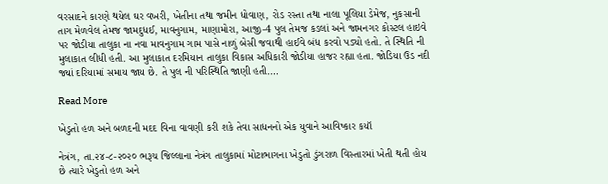વરસાદને કારણે થયેલ ઘર વખરી, ખેતીના તથા જમીન ધોવાણ, રોડ રસ્તા તથા નાલા પૂલિયા ડેમેજ, નુકસાની તાગ મેળવેલ તેમજ જામદુધઈ, માવનુગામ, માણામોરા, આજી-4 પુલ તેમજ કડલાં અને જામનગર કોસ્ટલ હાઇવે પર જોડીયા તાલુકા ના નવા માવનુગામ ગામ પાસે નાળું બેસી જવાથી હાઈવે બંધ કરવો પડ્યો હતો. તે સ્થિતિ ની મુલાકાત લીધી હતી. આ મુલાકાત દરમિયાન તાલુકા વિકાસ અધિકારી જોડીયા હાજર રહ્યા હતા. જોડિયા ઉડ નદી જ્યાં દરિયામાં સમાય જાય છે. તે પુલ ની પરિસ્થિતિ જાણી હતી.…

Read More

ખેડુતો હળ અને બળદની મદદ વિના વાવણી કરી શકે તેવા સાધનનો એક યુવાને આવિષ્કાર કયૉ

નેત્રંગ, તા.૨૪-૮-૨૦૨૦ ભરૂચ જિલ્લાના નેત્રંગ તાલુકામાં મોટાભાગના ખેડુતો ડુંગરાળ વિસ્તારમાં ખેતી થતી હોય છે ત્યારે ખેડુતો હળ અને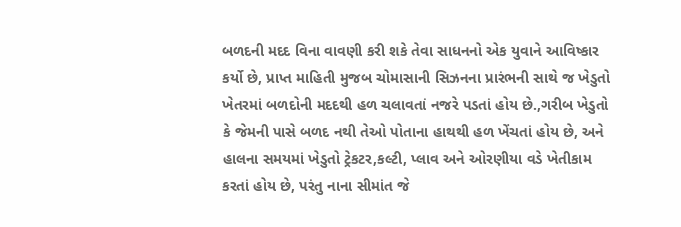બળદની મદદ વિના વાવણી કરી શકે તેવા સાધનનો એક યુવાને આવિષ્કાર કર્યો છે, પ્રાપ્ત માહિતી મુજબ ચોમાસાની સિઝનના પ્રારંભની સાથે જ ખેડુતો ખેતરમાં બળદોની મદદથી હળ ચલાવતાં નજરે પડતાં હોય છે.,ગરીબ ખેડુતો કે જેમની પાસે બળદ નથી તેઓ પોતાના હાથથી હળ ખેંચતાં હોય છે, અને હાલના સમયમાં ખેડુતો ટ્રેકટર,કલ્ટી, પ્લાવ અને ઓરણીયા વડે ખેતીકામ કરતાં હોય છે, પરંતુ નાના સીમાંત જે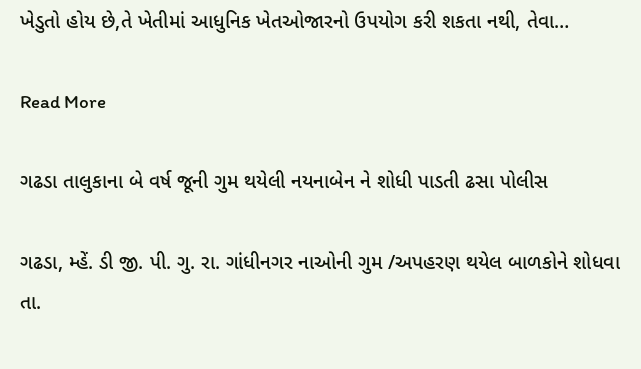ખેડુતો હોય છે,તે ખેતીમાં આધુનિક ખેતઓજારનો ઉપયોગ કરી શકતા નથી, તેવા…

Read More

ગઢડા તાલુકાના બે વર્ષ જૂની ગુમ થયેલી નયનાબેન ને શોધી પાડતી ઢસા પોલીસ

ગઢડા, મ્હેં. ડી જી. પી. ગુ. રા. ગાંધીનગર નાઓની ગુમ /અપહરણ થયેલ બાળકોને શોધવા તા.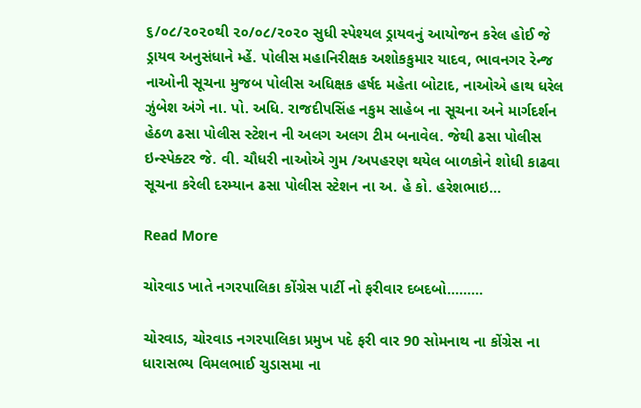૬/૦૮/૨૦૨૦થી ૨૦/૦૮/૨૦૨૦ સુધી સ્પેશ્યલ ડ્રાયવનું આયોજન કરેલ હોઈ જે ડ્રાયવ અનુસંધાને મ્હેં. પોલીસ મહાનિરીક્ષક અશોકકુમાર યાદવ, ભાવનગર રેન્જ નાઓની સૂચના મુજબ પોલીસ અધિક્ષક હર્ષદ મહેતા બોટાદ, નાઓએ હાથ ધરેલ ઝુંબેશ અંગે ના. પો. અધિ. રાજદીપસિંહ નકુમ સાહેબ ના સૂચના અને માર્ગદર્શન હેઠળ ઢસા પોલીસ સ્ટેશન ની અલગ અલગ ટીમ બનાવેલ. જેથી ઢસા પોલીસ ઇન્સ્પેક્ટર જે. વી. ચૌધરી નાઓએ ગુમ /અપહરણ થયેલ બાળકોને શોધી કાઢવા સૂચના કરેલી દરમ્યાન ઢસા પોલીસ સ્ટેશન ના અ. હે કો. હરેશભાઇ…

Read More

ચોરવાડ ખાતે નગરપાલિકા કોંગ્રેસ પાર્ટી નો ફરીવાર દબદબો………

ચોરવાડ, ચોરવાડ નગરપાલિકા પ્રમુખ પદે ફરી વાર 90 સોમનાથ ના કોંગ્રેસ ના ધારાસભ્ય વિમલભાઈ ચુડાસમા ના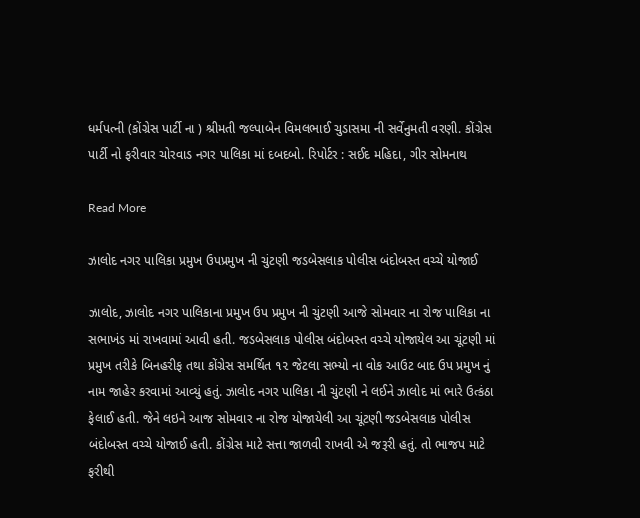ધર્મપત્ની (કોંગ્રેસ પાર્ટી ના ) શ્રીમતી જલ્પાબેન વિમલભાઈ ચુડાસમા ની સર્વેનુમતી વરણી. કોંગ્રેસ પાર્ટી નો ફરીવાર ચોરવાડ નગર પાલિકા માં દબદબો. રિપોર્ટર : સઈદ મહિદા, ગીર સોમનાથ

Read More

ઝાલોદ નગર પાલિકા પ્રમુખ ઉપપ્રમુખ ની ચુંટણી જડબેસલાક પોલીસ બંદોબસ્ત વચ્ચે યોજાઈ

ઝાલોદ, ઝાલોદ નગર પાલિકાના પ્રમુખ ઉપ પ્રમુખ ની ચુંટણી આજે સોમવાર ના રોજ પાલિકા ના સભાખંડ માં રાખવામાં આવી હતી. જડબેસલાક પોલીસ બંદોબસ્ત વચ્ચે યોજાયેલ આ ચૂંટણી માં પ્રમુખ તરીકે બિનહરીફ તથા કોંગ્રેસ સમર્થિત ૧૨ જેટલા સભ્યો ના વોક આઉટ બાદ ઉપ પ્રમુખ નું નામ જાહેર કરવામાં આવ્યું હતું. ઝાલોદ નગર પાલિકા ની ચુંટણી ને લઈને ઝાલોદ માં ભારે ઉત્કંઠા ફેલાઈ હતી. જેને લઇને આજ સોમવાર ના રોજ યોજાયેલી આ ચૂંટણી જડબેસલાક પોલીસ બંદોબસ્ત વચ્ચે યોજાઈ હતી. કોંગ્રેસ માટે સત્તા જાળવી રાખવી એ જરૂરી હતું. તો ભાજપ માટે ફરીથી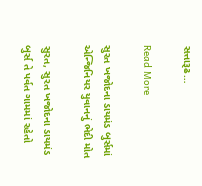સત્તારૂઢ…

Read More

સુરત ખજોદના ડાયમંડ બુર્સમાં એન્જિનિયર યુવાનનું ભેદી મોત

સુરત, સુરત ખજોદના ડાયમંડ બુર્સ તે પર્વત ગામમાં રહેતો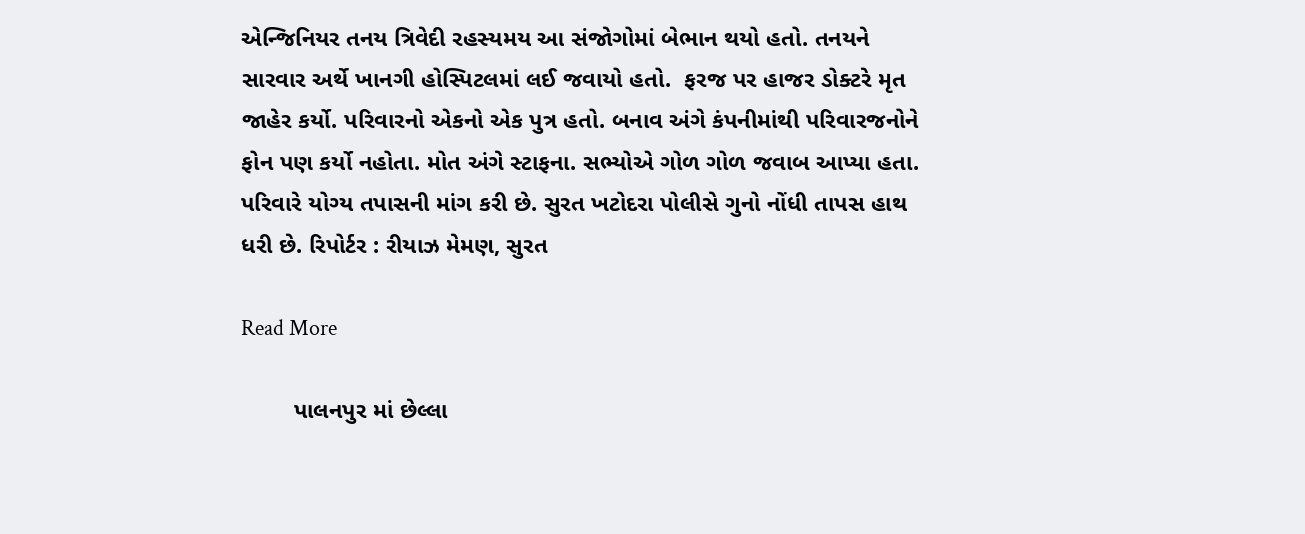એન્જિનિયર તનય ત્રિવેદી રહસ્યમય આ સંજોગોમાં બેભાન થયો હતો. તનયને સારવાર અર્થે ખાનગી હોસ્પિટલમાં લઈ જવાયો હતો.  ફરજ પર હાજર ડોક્ટરે મૃત જાહેર કર્યો. પરિવારનો એકનો એક પુત્ર હતો. બનાવ અંગે કંપનીમાંથી પરિવારજનોને ફોન પણ કર્યો નહોતા. મોત અંગે સ્ટાફના. સભ્યોએ ગોળ ગોળ જવાબ આપ્યા હતા. પરિવારે યોગ્ય તપાસની માંગ કરી છે. સુરત ખટોદરા પોલીસે ગુનો નોંધી તાપસ હાથ ધરી છે. રિપોર્ટર : રીયાઝ મેમણ, સુરત

Read More

        પાલનપુર માં છેલ્લા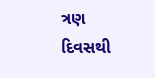ત્રણ દિવસથી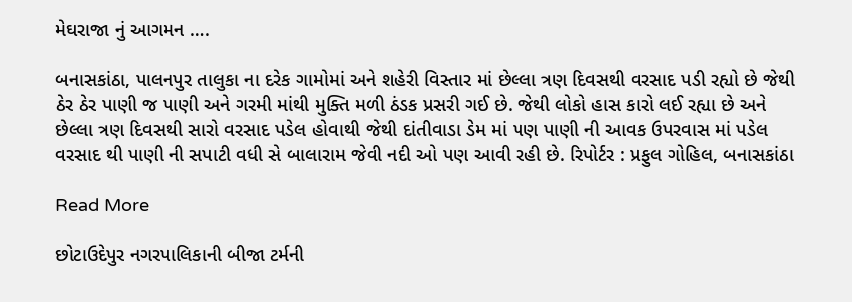મેઘરાજા નું આગમન ….

બનાસકાંઠા, પાલનપુર તાલુકા ના દરેક ગામોમાં અને શહેરી વિસ્તાર માં છેલ્લા ત્રણ દિવસથી વરસાદ પડી રહ્યો છે જેથી ઠેર ઠેર પાણી જ પાણી અને ગરમી માંથી મુક્તિ મળી ઠંડક પ્રસરી ગઈ છે. જેથી લોકો હાસ કારો લઈ રહ્યા છે અને છેલ્લા ત્રણ દિવસથી સારો વરસાદ પડેલ હોવાથી જેથી દાંતીવાડા ડેમ માં પણ પાણી ની આવક ઉપરવાસ માં પડેલ વરસાદ થી પાણી ની સપાટી વધી સે બાલારામ જેવી નદી ઓ પણ આવી રહી છે. રિપોર્ટર : પ્રફુલ ગોહિલ, બનાસકાંઠા

Read More

છોટાઉદેપુર નગરપાલિકાની બીજા ટર્મની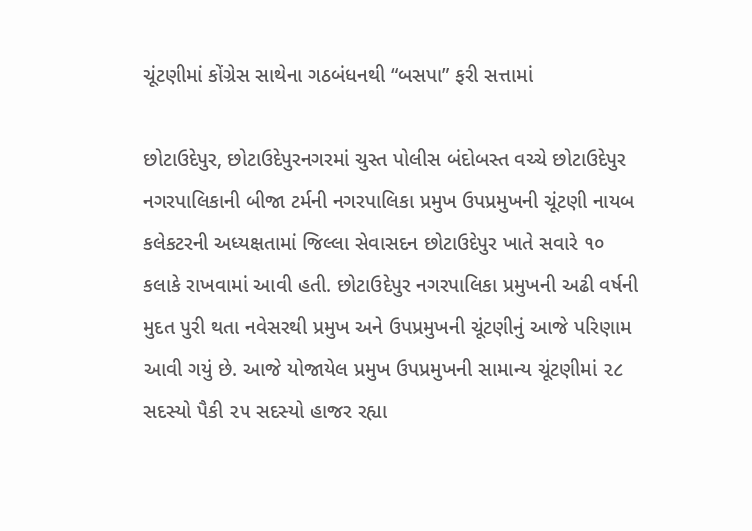ચૂંટણીમાં કોંગ્રેસ સાથેના ગઠબંધનથી “બસપા” ફરી સત્તામાં

છોટાઉદેપુર, છોટાઉદેપુરનગરમાં ચુસ્ત પોલીસ બંદોબસ્ત વચ્ચે છોટાઉદેપુર નગરપાલિકાની બીજા ટર્મની નગરપાલિકા પ્રમુખ ઉપપ્રમુખની ચૂંટણી નાયબ કલેકટરની અધ્યક્ષતામાં જિલ્લા સેવાસદન છોટાઉદેપુર ખાતે સવારે ૧૦ કલાકે રાખવામાં આવી હતી. છોટાઉદેપુર નગરપાલિકા પ્રમુખની અઢી વર્ષની મુદત પુરી થતા નવેસરથી પ્રમુખ અને ઉપપ્રમુખની ચૂંટણીનું આજે પરિણામ આવી ગયું છે. આજે યોજાયેલ પ્રમુખ ઉપપ્રમુખની સામાન્ય ચૂંટણીમાં ૨૮ સદસ્યો પૈકી ૨૫ સદસ્યો હાજર રહ્યા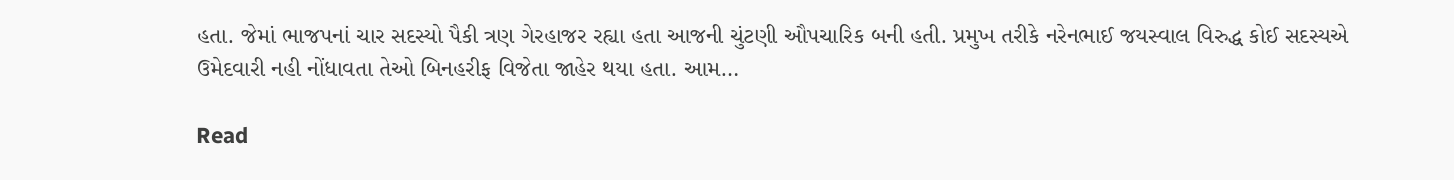હતા. જેમાં ભાજપનાં ચાર સદસ્યો પૈકી ત્રણ ગેરહાજર રહ્યા હતા આજની ચુંટણી ઔપચારિક બની હતી. પ્રમુખ તરીકે નરેનભાઈ જયસ્વાલ વિરુદ્ધ કોઈ સદસ્યએ ઉમેદવારી નહી નોંધાવતા તેઓ બિનહરીફ વિજેતા જાહેર થયા હતા. આમ…

Read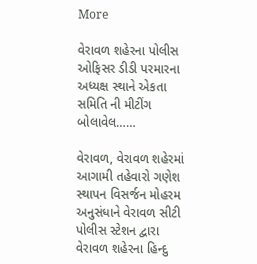More

વેરાવળ શહેરના પોલીસ ઓફિસર ડીડી પરમારના અધ્યક્ષ સ્થાને એકતા સમિતિ ની મીટીંગ બોલાવેલ……

વેરાવળ, વેરાવળ શહેરમાં આગામી તહેવારો ગણેશ સ્થાપન વિસર્જન મોહરમ અનુસંધાને વેરાવળ સીટી પોલીસ સ્ટેશન દ્વારા વેરાવળ શહેરના હિન્દુ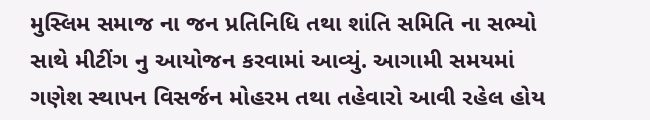મુસ્લિમ સમાજ ના જન પ્રતિનિધિ તથા શાંતિ સમિતિ ના સભ્યો સાથે મીટીંગ નુ આયોજન કરવામાં આવ્યું. આગામી સમયમાં ગણેશ સ્થાપન વિસર્જન મોહરમ તથા તહેવારો આવી રહેલ હોય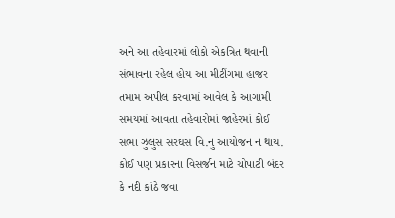અને આ તહેવારમાં લોકો એકત્રિત થવાની સંભાવના રહેલ હોય આ મીટીંગમા હાજર તમામ અપીલ કરવામાં આવેલ કે આગામી સમયમાં આવતા તહેવારોમાં જાહેરમાં કોઈ સભા ઝુલુસ સરઘસ વિ.નુ આયોજન ન થાય. કોઈ પણ પ્રકારના વિસર્જન માટે ચોપાટી બંદર કે નદી કાંઠે જવા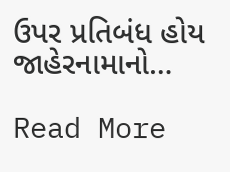ઉપર પ્રતિબંધ હોય જાહેરનામાનો…

Read More